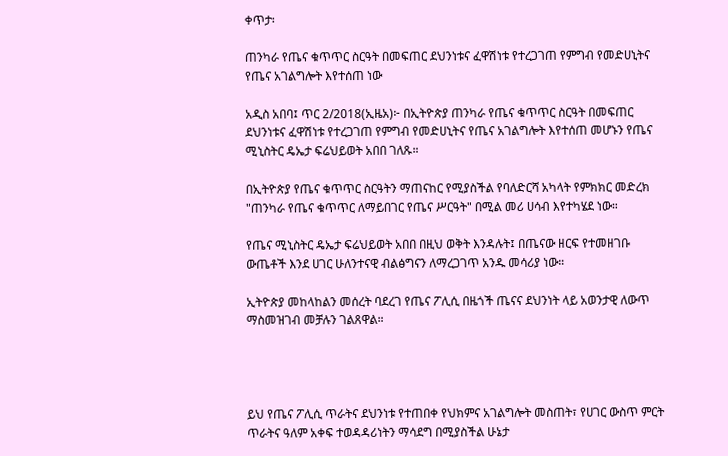ቀጥታ፡

ጠንካራ የጤና ቁጥጥር ስርዓት በመፍጠር ደህንነቱና ፈዋሽነቱ የተረጋገጠ የምግብ የመድሀኒትና የጤና አገልግሎት እየተሰጠ ነው

አዲስ አበባ፤ ጥር 2/2018(ኢዜአ)፦ በኢትዮጵያ ጠንካራ የጤና ቁጥጥር ስርዓት በመፍጠር ደህንነቱና ፈዋሽነቱ የተረጋገጠ የምግብ የመድሀኒትና የጤና አገልግሎት እየተሰጠ መሆኑን የጤና ሚኒስትር ዴኤታ ፍሬህይወት አበበ ገለጹ።

በኢትዮጵያ የጤና ቁጥጥር ስርዓትን ማጠናከር የሚያስችል የባለድርሻ አካላት የምክክር መድረክ "ጠንካራ የጤና ቁጥጥር ለማይበገር የጤና ሥርዓት" በሚል መሪ ሀሳብ እየተካሄደ ነው።

የጤና ሚኒስትር ዴኤታ ፍሬህይወት አበበ በዚህ ወቅት እንዳሉት፤ በጤናው ዘርፍ የተመዘገቡ ውጤቶች እንደ ሀገር ሁለንተናዊ ብልፅግናን ለማረጋገጥ አንዱ መሳሪያ ነው።

ኢትዮጵያ መከላከልን መሰረት ባደረገ የጤና ፖሊሲ በዜጎች ጤናና ደህንነት ላይ አወንታዊ ለውጥ ማስመዝገብ መቻሉን ገልጸዋል።




ይህ የጤና ፖሊሲ ጥራትና ደህንነቱ የተጠበቀ የህክምና አገልግሎት መስጠት፣ የሀገር ውስጥ ምርት ጥራትና ዓለም አቀፍ ተወዳዳሪነትን ማሳደግ በሚያስችል ሁኔታ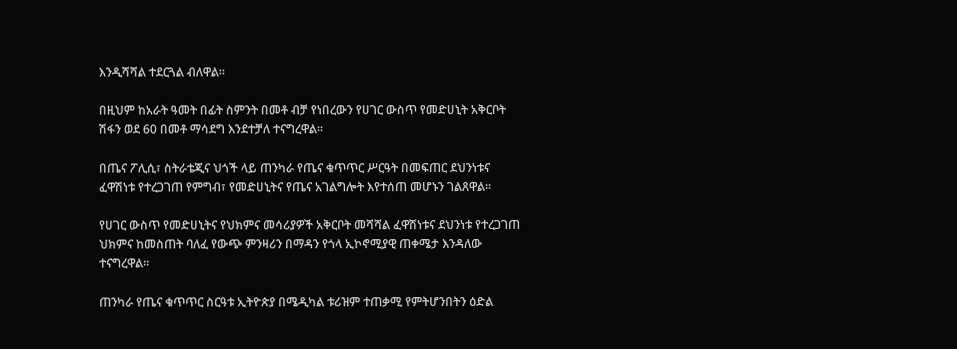እንዲሻሻል ተደርጓል ብለዋል።

በዚህም ከአራት ዓመት በፊት ስምንት በመቶ ብቻ የነበረውን የሀገር ውስጥ የመድሀኒት አቅርቦት ሽፋን ወደ 60 በመቶ ማሳደግ እንደተቻለ ተናግረዋል።

በጤና ፖሊሲ፣ ስትራቴጂና ህጎች ላይ ጠንካራ የጤና ቁጥጥር ሥርዓት በመፍጠር ደህንነቱና ፈዋሽነቱ የተረጋገጠ የምግብ፣ የመድሀኒትና የጤና አገልግሎት እየተሰጠ መሆኑን ገልጸዋል።

የሀገር ውስጥ የመድሀኒትና የህክምና መሳሪያዎች አቅርቦት መሻሻል ፈዋሽነቱና ደህንነቱ የተረጋገጠ ህክምና ከመስጠት ባለፈ የውጭ ምንዛሪን በማዳን የጎላ ኢኮኖሚያዊ ጠቀሜታ እንዳለው ተናግረዋል።

ጠንካራ የጤና ቁጥጥር ስርዓቱ ኢትዮጵያ በሜዲካል ቱሪዝም ተጠቃሚ የምትሆንበትን ዕድል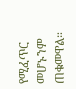የሚፈጥር መሆኑንም ጠቁመዋል።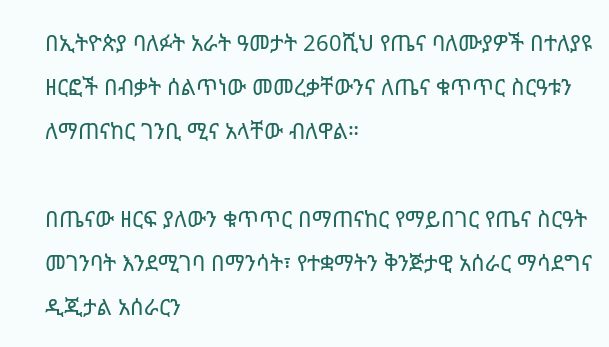በኢትዮጵያ ባለፉት አራት ዓመታት 260ሺህ የጤና ባለሙያዎች በተለያዩ ዘርፎች በብቃት ሰልጥነው መመረቃቸውንና ለጤና ቁጥጥር ስርዓቱን ለማጠናከር ገንቢ ሚና አላቸው ብለዋል።

በጤናው ዘርፍ ያለውን ቁጥጥር በማጠናከር የማይበገር የጤና ስርዓት መገንባት እንደሚገባ በማንሳት፣ የተቋማትን ቅንጅታዊ አሰራር ማሳደግና ዲጂታል አሰራርን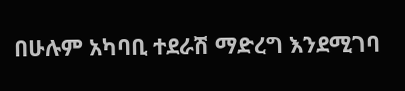በሁሉም አካባቢ ተደራሽ ማድረግ እንደሚገባ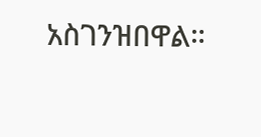አስገንዝበዋል።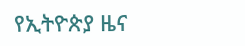የኢትዮጵያ ዜና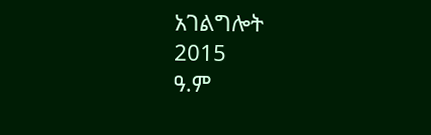አገልግሎት
2015
ዓ.ም